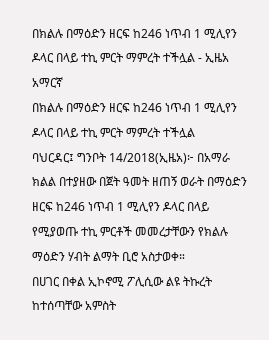በክልሉ በማዕድን ዘርፍ ከ246 ነጥብ 1 ሚሊየን ዶላር በላይ ተኪ ምርት ማምረት ተችሏል - ኢዜአ አማርኛ
በክልሉ በማዕድን ዘርፍ ከ246 ነጥብ 1 ሚሊየን ዶላር በላይ ተኪ ምርት ማምረት ተችሏል
ባህርዳር፤ ግንቦት 14/2018(ኢዜአ)፦ በአማራ ክልል በተያዘው በጀት ዓመት ዘጠኝ ወራት በማዕድን ዘርፍ ከ246 ነጥብ 1 ሚሊየን ዶላር በላይ የሚያወጡ ተኪ ምርቶች መመረታቸውን የክልሉ ማዕድን ሃብት ልማት ቢሮ አስታወቀ።
በሀገር በቀል ኢኮኖሚ ፖሊሲው ልዩ ትኩረት ከተሰጣቸው አምስት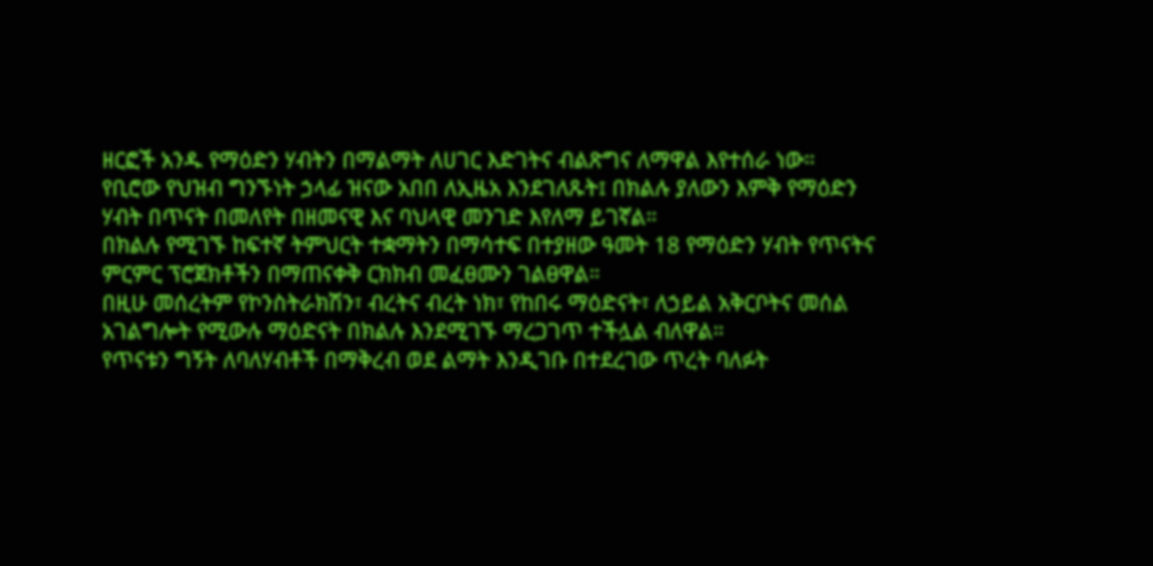ዘርፎች አንዱ የማዕድን ሃብትን በማልማት ለሀገር እድገትና ብልጽግና ለማዋል እየተሰራ ነው።
የቢሮው የህዝብ ግንኙነት ኃላፊ ዝናው አበበ ለኢዜአ እንደገለጹት፤ በክልሉ ያለውን እምቅ የማዕድን ሃብት በጥናት በመለየት በዘመናዊ እና ባህላዊ መንገድ እየለማ ይገኛል።
በክልሉ የሚገኙ ከፍተኛ ትምህርት ተቋማትን በማሳተፍ በተያዘው ዓመት 18 የማዕድን ሃብት የጥናትና ምርምር ፕሮጀክቶችን በማጠናቀቅ ርክክብ መፈፀሙን ገልፀዋል።
በዚሁ መሰረትም የኮንስትራክሽን፣ ብረትና ብረት ነክ፣ የከበሩ ማዕድናት፣ ለኃይል አቅርቦትና መሰል አገልግሎት የሚውሉ ማዕድናት በክልሉ እንደሚገኙ ማረጋገጥ ተችሏል ብለዋል።
የጥናቱን ግኝት ለባለሃብቶች በማቅረብ ወደ ልማት እንዲገቡ በተደረገው ጥረት ባለፉት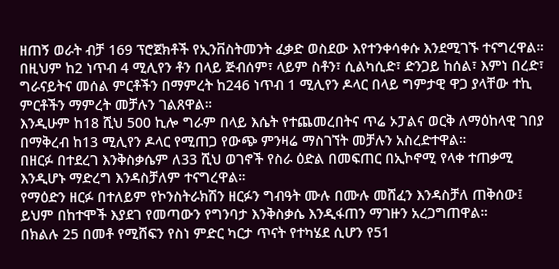ዘጠኝ ወራት ብቻ 169 ፕሮጀክቶች የኢንቨስትመንት ፈቃድ ወስደው እየተንቀሳቀሱ እንደሚገኙ ተናግረዋል።
በዚህም ከ2 ነጥብ 4 ሚሊየን ቶን በላይ ጅብሰም፣ ላይም ስቶን፣ ሲልካሲድ፣ ድንጋይ ከሰል፣ እምነ በረድ፣ ግራናይትና መሰል ምርቶችን በማምረት ከ246 ነጥብ 1 ሚሊየን ዶላር በላይ ግምታዊ ዋጋ ያላቸው ተኪ ምርቶችን ማምረት መቻሉን ገልጸዋል።
እንዲሁም ከ18 ሺህ 500 ኪሎ ግራም በላይ እሴት የተጨመረበትና ጥሬ ኦፓልና ወርቅ ለማዕከላዊ ገበያ በማቅረብ ከ13 ሚሊየን ዶላር የሚጠጋ የውጭ ምንዛሬ ማስገኘት መቻሉን አስረድተዋል።
በዘርፉ በተደረገ እንቅስቃሴም ለ33 ሺህ ወገኖች የስራ ዕድል በመፍጠር በኢኮኖሚ የላቀ ተጠቃሚ እንዲሆኑ ማድረግ እንዳስቻለም ተናግረዋል።
የማዕድን ዘርፉ በተለይም የኮንስትራክሽን ዘርፉን ግብዓት ሙሉ በሙሉ መሸፈን እንዳስቻለ ጠቅሰው፤ ይህም በከተሞች እያደገ የመጣውን የግንባታ እንቅስቃሴ እንዲፋጠን ማገዙን አረጋግጠዋል።
በክልሉ 25 በመቶ የሚሸፍን የስነ ምድር ካርታ ጥናት የተካሄደ ሲሆን የ51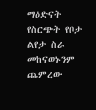ማዕድናት የስርጭት የቦታ ልየታ ስራ መከናወኑንም ጨምረው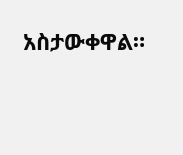አስታውቀዋል።